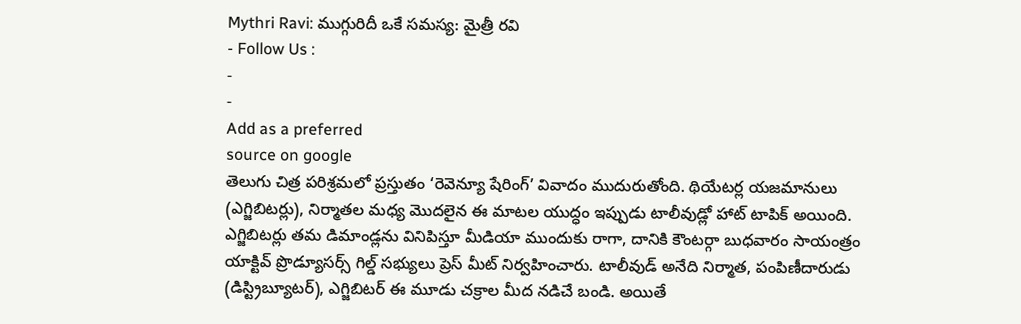Mythri Ravi: ముగ్గురిదీ ఒకే సమస్య: మైత్రీ రవి
- Follow Us :
-
-
Add as a preferred
source on google
తెలుగు చిత్ర పరిశ్రమలో ప్రస్తుతం ‘రెవెన్యూ షేరింగ్’ వివాదం ముదురుతోంది. థియేటర్ల యజమానులు (ఎగ్జిబిటర్లు), నిర్మాతల మధ్య మొదలైన ఈ మాటల యుద్ధం ఇప్పుడు టాలీవుడ్లో హాట్ టాపిక్ అయింది. ఎగ్జిబిటర్లు తమ డిమాండ్లను వినిపిస్తూ మీడియా ముందుకు రాగా, దానికి కౌంటర్గా బుధవారం సాయంత్రం యాక్టివ్ ప్రొడ్యూసర్స్ గిల్డ్ సభ్యులు ప్రెస్ మీట్ నిర్వహించారు. టాలీవుడ్ అనేది నిర్మాత, పంపిణీదారుడు (డిస్ట్రిబ్యూటర్), ఎగ్జిబిటర్ ఈ మూడు చక్రాల మీద నడిచే బండి. అయితే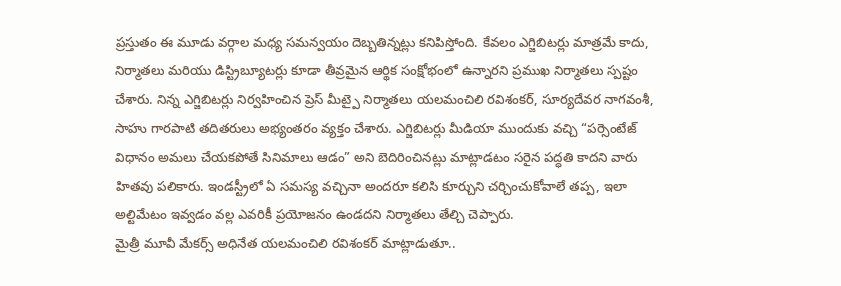ప్రస్తుతం ఈ మూడు వర్గాల మధ్య సమన్వయం దెబ్బతిన్నట్లు కనిపిస్తోంది. కేవలం ఎగ్జిబిటర్లు మాత్రమే కాదు, నిర్మాతలు మరియు డిస్ట్రిబ్యూటర్లు కూడా తీవ్రమైన ఆర్థిక సంక్షోభంలో ఉన్నారని ప్రముఖ నిర్మాతలు స్పష్టం చేశారు. నిన్న ఎగ్జిబిటర్లు నిర్వహించిన ప్రెస్ మీట్పై నిర్మాతలు యలమంచిలి రవిశంకర్, సూర్యదేవర నాగవంశీ, సాహు గారపాటి తదితరులు అభ్యంతరం వ్యక్తం చేశారు. ఎగ్జిబిటర్లు మీడియా ముందుకు వచ్చి “పర్సెంటేజ్ విధానం అమలు చేయకపోతే సినిమాలు ఆడం” అని బెదిరించినట్లు మాట్లాడటం సరైన పద్ధతి కాదని వారు హితవు పలికారు. ఇండస్ట్రీలో ఏ సమస్య వచ్చినా అందరూ కలిసి కూర్చుని చర్చించుకోవాలే తప్ప, ఇలా అల్టిమేటం ఇవ్వడం వల్ల ఎవరికీ ప్రయోజనం ఉండదని నిర్మాతలు తేల్చి చెప్పారు.
మైత్రీ మూవీ మేకర్స్ అధినేత యలమంచిలి రవిశంకర్ మాట్లాడుతూ..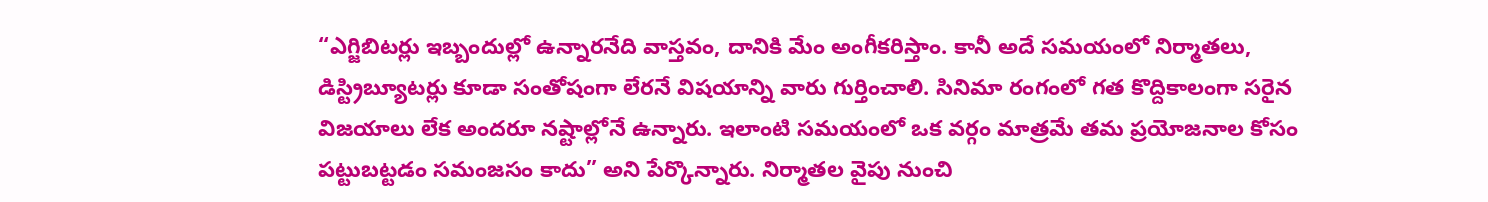“ఎగ్జిబిటర్లు ఇబ్బందుల్లో ఉన్నారనేది వాస్తవం, దానికి మేం అంగీకరిస్తాం. కానీ అదే సమయంలో నిర్మాతలు, డిస్ట్రిబ్యూటర్లు కూడా సంతోషంగా లేరనే విషయాన్ని వారు గుర్తించాలి. సినిమా రంగంలో గత కొద్దికాలంగా సరైన విజయాలు లేక అందరూ నష్టాల్లోనే ఉన్నారు. ఇలాంటి సమయంలో ఒక వర్గం మాత్రమే తమ ప్రయోజనాల కోసం పట్టుబట్టడం సమంజసం కాదు” అని పేర్కొన్నారు. నిర్మాతల వైపు నుంచి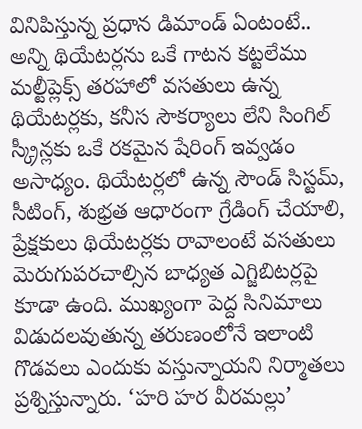వినిపిస్తున్న ప్రధాన డిమాండ్ ఏంటంటే.. అన్ని థియేటర్లను ఒకే గాటన కట్టలేము మల్టీప్లెక్స్ తరహాలో వసతులు ఉన్న థియేటర్లకు, కనీస సౌకర్యాలు లేని సింగిల్ స్క్రీన్లకు ఒకే రకమైన షేరింగ్ ఇవ్వడం అసాధ్యం. థియేటర్లలో ఉన్న సౌండ్ సిస్టమ్, సీటింగ్, శుభ్రత ఆధారంగా గ్రేడింగ్ చేయాలి, ప్రేక్షకులు థియేటర్లకు రావాలంటే వసతులు మెరుగుపరచాల్సిన బాధ్యత ఎగ్జిబిటర్లపై కూడా ఉంది. ముఖ్యంగా పెద్ద సినిమాలు విడుదలవుతున్న తరుణంలోనే ఇలాంటి గొడవలు ఎందుకు వస్తున్నాయని నిర్మాతలు ప్రశ్నిస్తున్నారు. ‘హరి హర వీరమల్లు’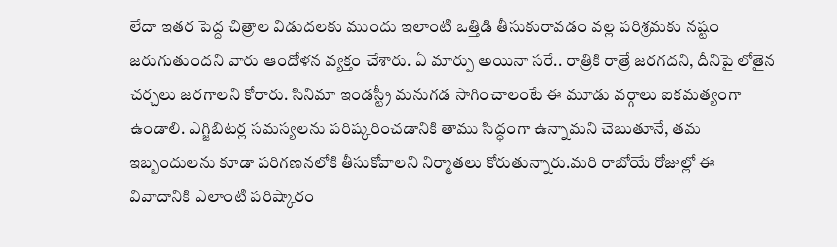లేదా ఇతర పెద్ద చిత్రాల విడుదలకు ముందు ఇలాంటి ఒత్తిడి తీసుకురావడం వల్ల పరిశ్రమకు నష్టం జరుగుతుందని వారు ఆందోళన వ్యక్తం చేశారు. ఏ మార్పు అయినా సరే.. రాత్రికి రాత్రే జరగదని, దీనిపై లోతైన చర్చలు జరగాలని కోరారు. సినిమా ఇండస్ట్రీ మనుగడ సాగించాలంటే ఈ మూడు వర్గాలు ఐకమత్యంగా ఉండాలి. ఎగ్జిబిటర్ల సమస్యలను పరిష్కరించడానికి తాము సిద్ధంగా ఉన్నామని చెబుతూనే, తమ ఇబ్బందులను కూడా పరిగణనలోకి తీసుకోవాలని నిర్మాతలు కోరుతున్నారు.మరి రాబోయే రోజుల్లో ఈ వివాదానికి ఎలాంటి పరిష్కారం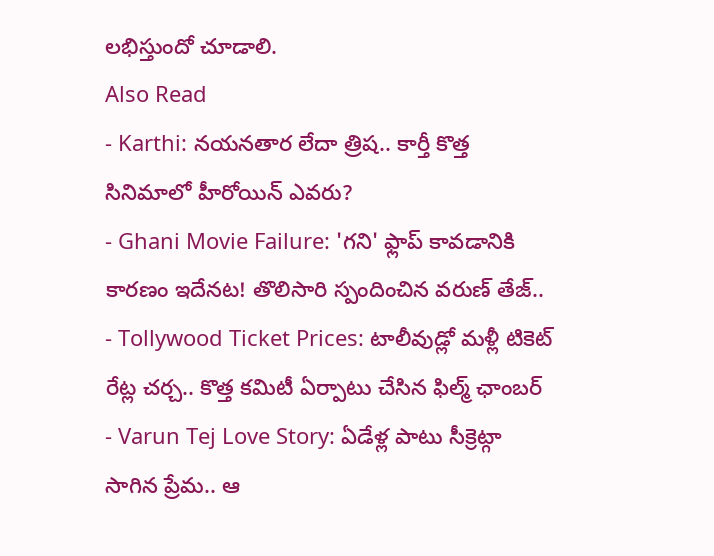లభిస్తుందో చూడాలి.
Also Read
- Karthi: నయనతార లేదా త్రిష.. కార్తీ కొత్త సినిమాలో హీరోయిన్ ఎవరు?
- Ghani Movie Failure: 'గని' ఫ్లాప్ కావడానికి కారణం ఇదేనట! తొలిసారి స్పందించిన వరుణ్ తేజ్..
- Tollywood Ticket Prices: టాలీవుడ్లో మళ్లీ టికెట్ రేట్ల చర్చ.. కొత్త కమిటీ ఏర్పాటు చేసిన ఫిల్మ్ ఛాంబర్
- Varun Tej Love Story: ఏడేళ్ల పాటు సీక్రెట్గా సాగిన ప్రేమ.. ఆ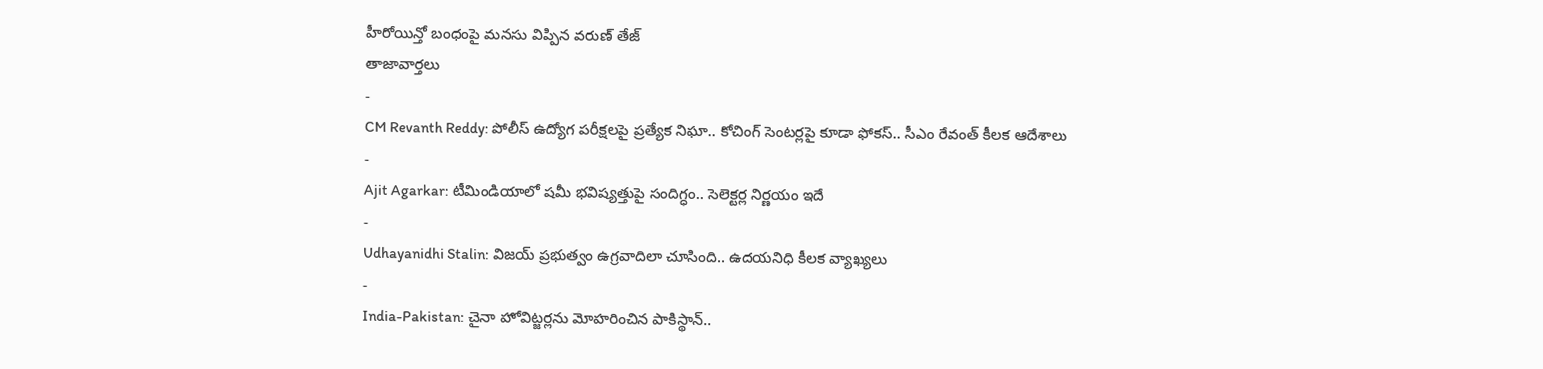హీరోయిన్తో బంధంపై మనసు విప్పిన వరుణ్ తేజ్
తాజావార్తలు
-
CM Revanth Reddy: పోలీస్ ఉద్యోగ పరీక్షలపై ప్రత్యేక నిఘా.. కోచింగ్ సెంటర్లపై కూడా ఫోకస్.. సీఎం రేవంత్ కీలక ఆదేశాలు
-
Ajit Agarkar: టీమిండియాలో షమీ భవిష్యత్తుపై సందిగ్ధం.. సెలెక్టర్ల నిర్ణయం ఇదే
-
Udhayanidhi Stalin: విజయ్ ప్రభుత్వం ఉగ్రవాదిలా చూసింది.. ఉదయనిధి కీలక వ్యాఖ్యలు
-
India-Pakistan: చైనా హోవిట్జర్లను మోహరించిన పాకిస్థాన్..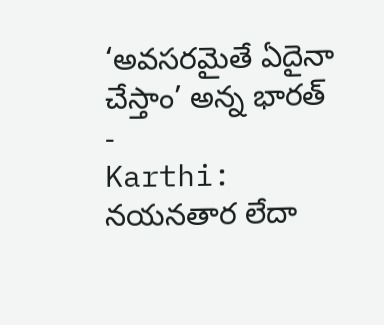‘అవసరమైతే ఏదైనా చేస్తాం’ అన్న భారత్
-
Karthi: నయనతార లేదా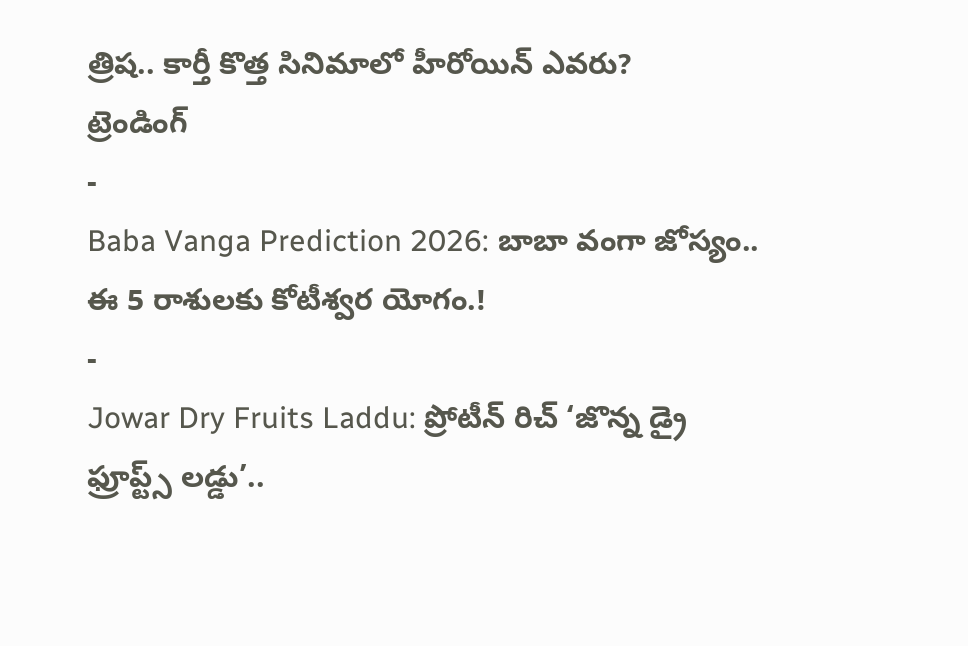త్రిష.. కార్తీ కొత్త సినిమాలో హీరోయిన్ ఎవరు?
ట్రెండింగ్
-
Baba Vanga Prediction 2026: బాబా వంగా జోస్యం.. ఈ 5 రాశులకు కోటీశ్వర యోగం.!
-
Jowar Dry Fruits Laddu: ప్రోటీన్ రిచ్ ‘జొన్న డ్రై ఫ్రూప్ట్స్ లడ్డు’..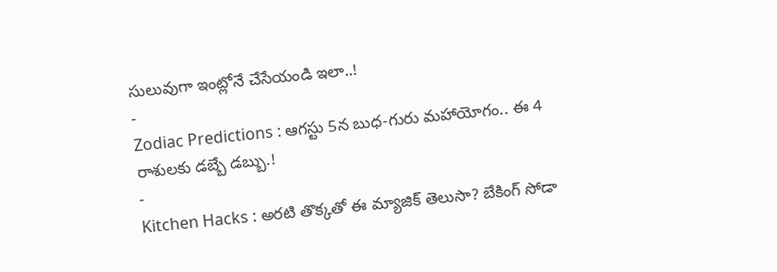సులువుగా ఇంట్లోనే చేసేయండి ఇలా..!
-
Zodiac Predictions : ఆగస్టు 5న బుధ-గురు మహాయోగం.. ఈ 4 రాశులకు డబ్బే డబ్బు.!
-
Kitchen Hacks : అరటి తొక్కతో ఈ మ్యాజిక్ తెలుసా? బేకింగ్ సోడా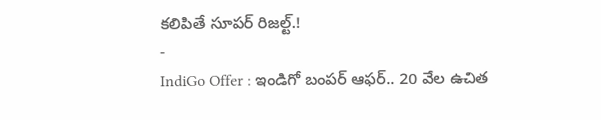కలిపితే సూపర్ రిజల్ట్.!
-
IndiGo Offer : ఇండిగో బంపర్ ఆఫర్.. 20 వేల ఉచిత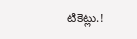టికెట్లు.!